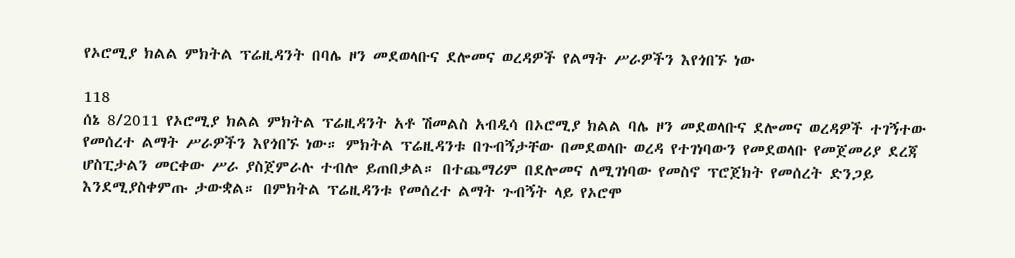የኦሮሚያ ክልል ምክትል ፕሬዚዳንት በባሌ ዞን መደወላቡና ደሎመና ወረዳዎች የልማት ሥራዎችን እየጎበኙ ነው

118
ሰኔ 8/2011 የኦሮሚያ ክልል ምክትል ፕሬዚዳንት አቶ ሽመልስ አብዲሳ በኦሮሚያ ክልል ባሌ ዞን መደወላቡና ደሎመና ወረዳዎች ተገኝተው የመሰረተ ልማት ሥራዎችን እየጎበኙ ነው። ምክትል ፕሬዚዳንቱ በጉብኝታቸው በመደወላቡ ወረዳ የተገነባውን የመደወላቡ የመጀመሪያ ደረጃ ሆስፒታልን መርቀው ሥራ ያስጀምራሉ ተብሎ ይጠበቃል። በተጨማሪም በደሎመና ለሚገነባው የመስኖ ፕሮጀክት የመሰረት ድንጋይ እንደሚያስቀምጡ ታውቋል። በምክትል ፕሬዚዳንቱ የመሰረተ ልማት ጉብኝት ላይ የኦሮሞ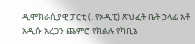ዲሞክራሲያዊ ፓርቲ (. የኦዲፒ) ጽህፈት ቤት ኃላፊ አቶ አዲሱ አረጋን ጨምሮ የክልሉ የካቢኔ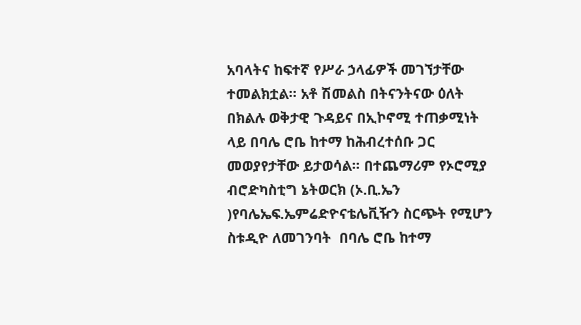አባላትና ከፍተኛ የሥራ ኃላፊዎች መገኘታቸው ተመልክቷል። አቶ ሽመልስ በትናንትናው ዕለት በክልሉ ወቅታዊ ጉዳይና በኢኮኖሚ ተጠቃሚነት ላይ በባሌ ሮቤ ከተማ ከሕብረተሰቡ ጋር መወያየታቸው ይታወሳል። በተጨማሪም የኦሮሚያ ብሮድካስቲግ ኔትወርክ (ኦ.ቢ.ኤን )የባሌኤፍ.ኤምሬድዮናቴሌቪዥን ስርጭት የሚሆን ስቱዲዮ ለመገንባት  በባሌ ሮቤ ከተማ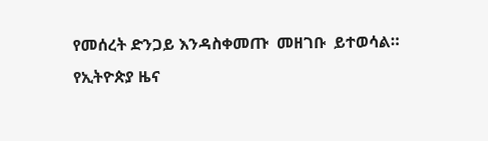የመሰረት ድንጋይ እንዳስቀመጡ  መዘገቡ  ይተወሳል።
የኢትዮጵያ ዜና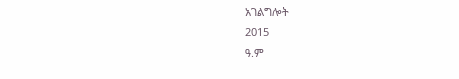አገልግሎት
2015
ዓ.ም